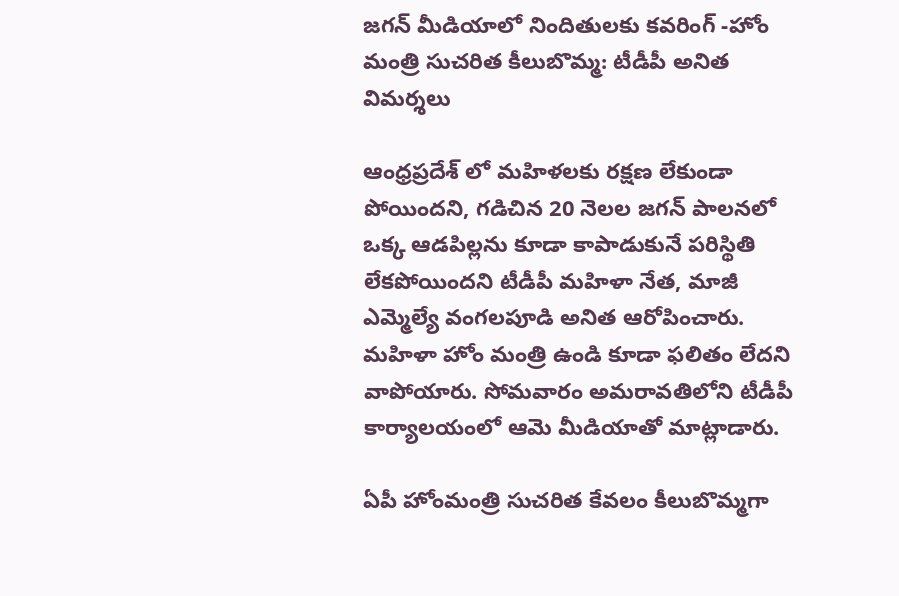జగన్ మీడియాలో నిందితులకు కవరింగ్ -హోం మంత్రి సుచరిత కీలుబొమ్మ: టీడీపీ అనిత విమర్శలు

ఆంధ్రప్రదేశ్ లో మహిళలకు రక్షణ లేకుండా పోయిందని, గడిచిన 20 నెలల జగన్ పాలనలో ఒక్క ఆడపిల్లను కూడా కాపాడుకునే పరిస్థితి లేకపోయిందని టీడీపీ మహిళా నేత, మాజీ ఎమ్మెల్యే వంగలపూడి అనిత ఆరోపించారు. మహిళా హోం మంత్రి ఉండి కూడా ఫలితం లేదని వాపోయారు. సోమవారం అమరావతిలోని టీడీపీ కార్యాలయంలో ఆమె మీడియాతో మాట్లాడారు.

ఏపీ హోంమంత్రి సుచరిత కేవలం కీలుబొమ్మగా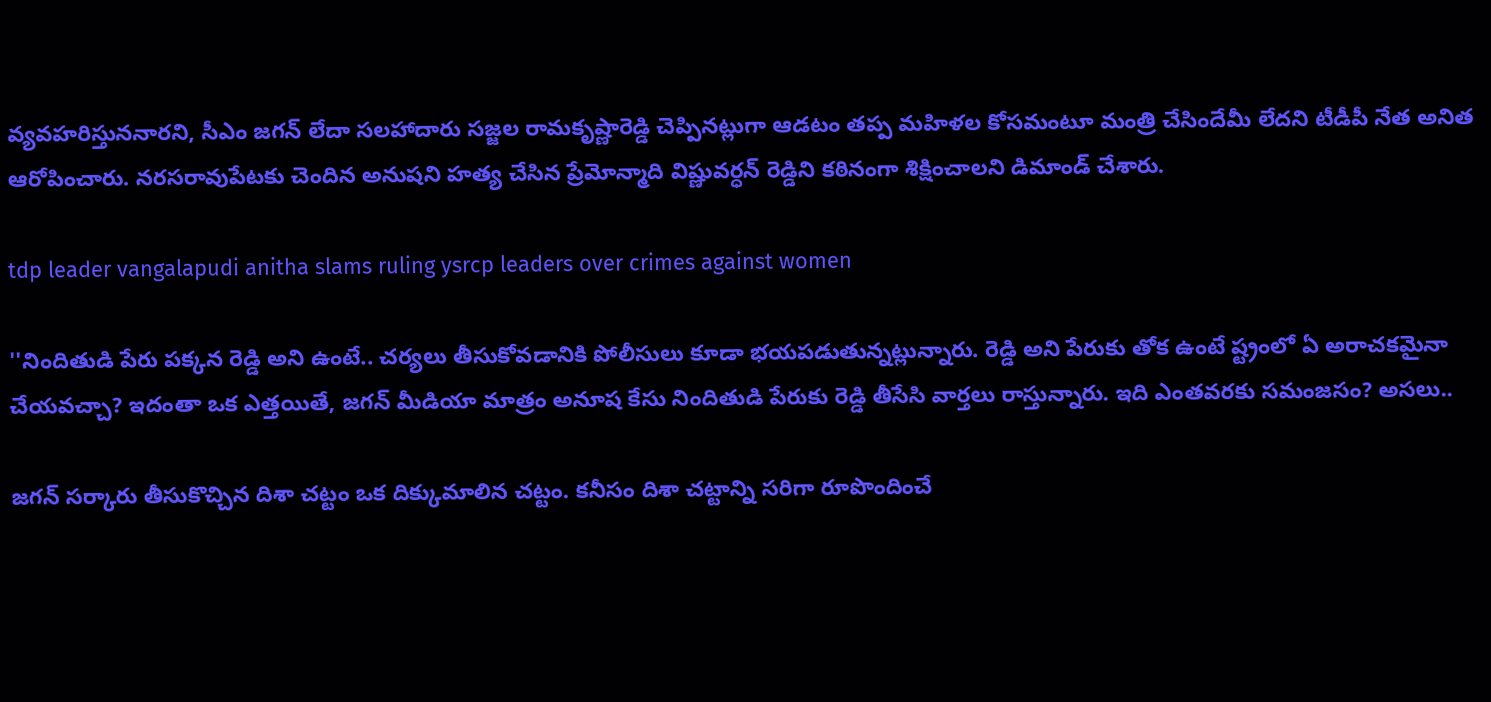వ్యవహరిస్తుననారని, సీఎం జగన్ లేదా సలహాదారు సజ్జల రామకృష్ణారెడ్డి చెప్పినట్లుగా ఆడటం తప్ప మహిళల కోసమంటూ మంత్రి చేసిందేమీ లేదని టీడీపీ నేత అనిత ఆరోపించారు. నరసరావుపేటకు చెందిన అనుషని హత్య చేసిన ప్రేమోన్మాది విష్ణువర్ధన్ రెడ్డిని కఠినంగా శిక్షించాలని డిమాండ్ చేశారు.

tdp leader vangalapudi anitha slams ruling ysrcp leaders over crimes against women

''నిందితుడి పేరు పక్కన రెడ్డి అని ఉంటే.. చర్యలు తీసుకోవడానికి పోలీసులు కూడా భయపడుతున్నట్లున్నారు. రెడ్డి అని పేరుకు తోక ఉంటే ష్ట్రంలో ఏ అరాచకమైనా చేయవచ్చా? ఇదంతా ఒక ఎత్తయితే, జగన్ మీడియా మాత్రం అనూష కేసు నిందితుడి పేరుకు రెడ్డి తీసేసి వార్తలు రాస్తున్నారు. ఇది ఎంతవరకు సమంజసం? అసలు..

జగన్ సర్కారు తీసుకొచ్చిన దిశా చట్టం ఒక దిక్కుమాలిన చట్టం. కనీసం దిశా చట్టాన్ని సరిగా రూపొందించే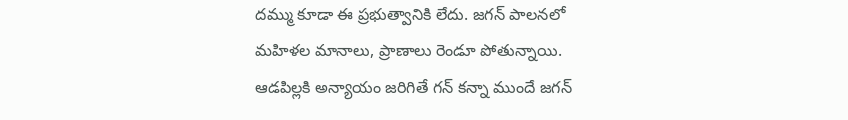దమ్ము కూడా ఈ ప్రభుత్వానికి లేదు. జగన్ పాలనలో మహిళల మానాలు, ప్రాణాలు రెండూ పోతున్నాయి. ఆడపిల్లకి అన్యాయం జరిగితే గన్ కన్నా ముందే జగన్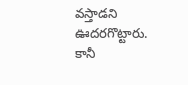వస్తాడని ఊదరగొట్టారు. కానీ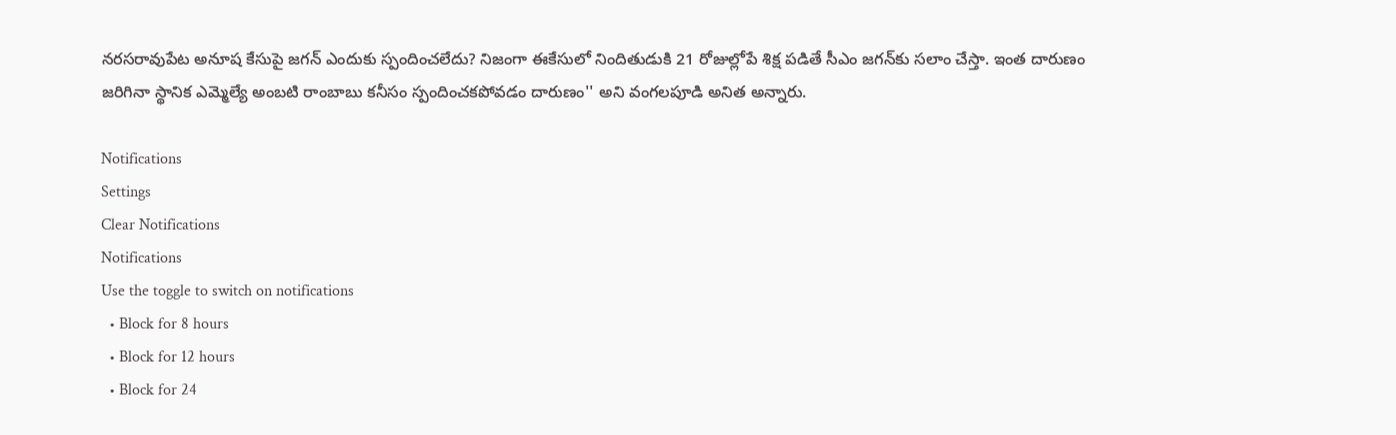నరసరావుపేట అనూష కేసుపై జగన్ ఎందుకు స్పందించలేదు? నిజంగా ఈకేసులో నిందితుడుకి 21 రోజుల్లోపే శిక్ష పడితే సీఎం జగన్‌కు సలాం చేస్తా. ఇంత దారుణం జరిగినా స్థానిక ఎమ్మెల్యే అంబటి రాంబాబు కనీసం స్పందించకపోవడం దారుణం'' అని వంగలపూడి అనిత అన్నారు.

Notifications
Settings
Clear Notifications
Notifications
Use the toggle to switch on notifications
  • Block for 8 hours
  • Block for 12 hours
  • Block for 24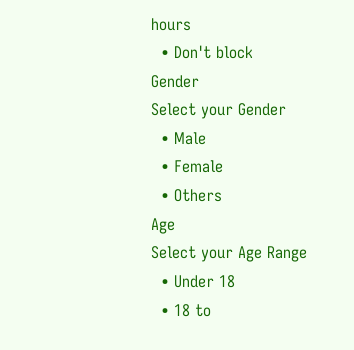hours
  • Don't block
Gender
Select your Gender
  • Male
  • Female
  • Others
Age
Select your Age Range
  • Under 18
  • 18 to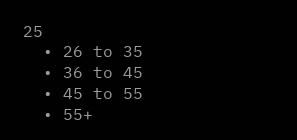25
  • 26 to 35
  • 36 to 45
  • 45 to 55
  • 55+